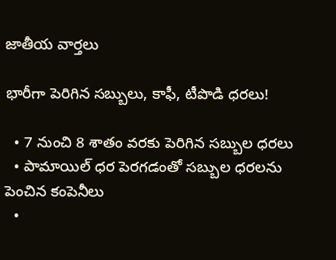జాతీయ వార్తలు

భారీగా పెరిగిన సబ్బులు, కాఫీ, టీపొడి ధరలు!

  • 7 నుంచి 8 శాతం వరకు పెరిగిన సబ్బుల ధరలు
  • పామాయిల్ ధర పెరగడంతో సబ్బుల ధరలను పెంచిన కంపెనీలు
  •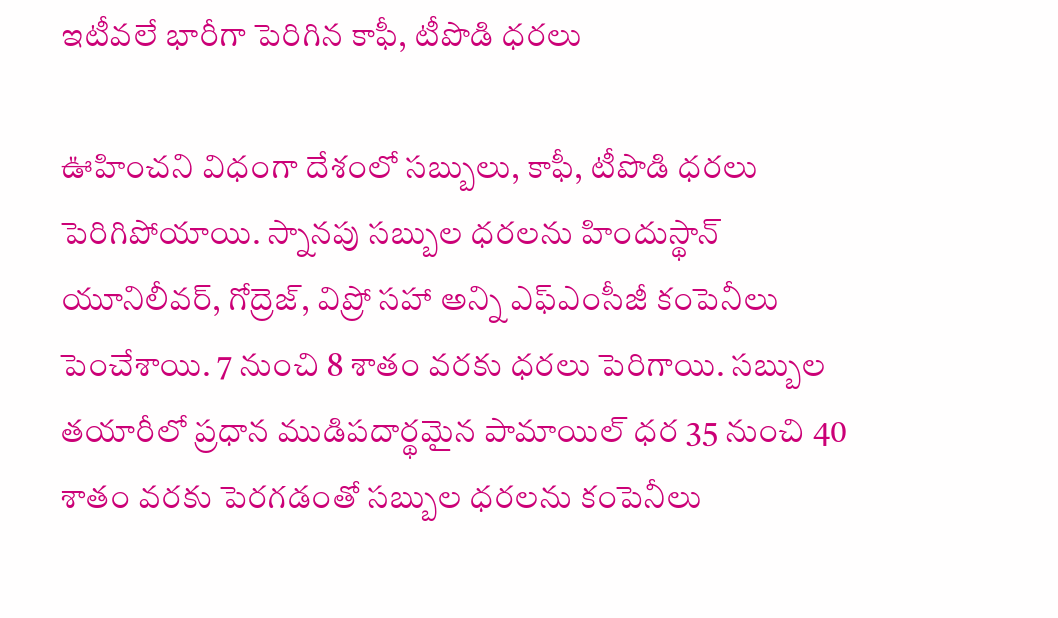ఇటీవలే భారీగా పెరిగిన కాఫీ, టీపొడి ధరలు

ఊహించని విధంగా దేశంలో సబ్బులు, కాఫీ, టీపొడి ధరలు పెరిగిపోయాయి. స్నానపు సబ్బుల ధరలను హిందుస్థాన్ యూనిలీవర్, గోద్రెజ్, విప్రో సహా అన్ని ఎఫ్ఎంసీజీ కంపెనీలు పెంచేశాయి. 7 నుంచి 8 శాతం వరకు ధరలు పెరిగాయి. సబ్బుల తయారీలో ప్రధాన ముడిపదార్థమైన పామాయిల్ ధర 35 నుంచి 40 శాతం వరకు పెరగడంతో సబ్బుల ధరలను కంపెనీలు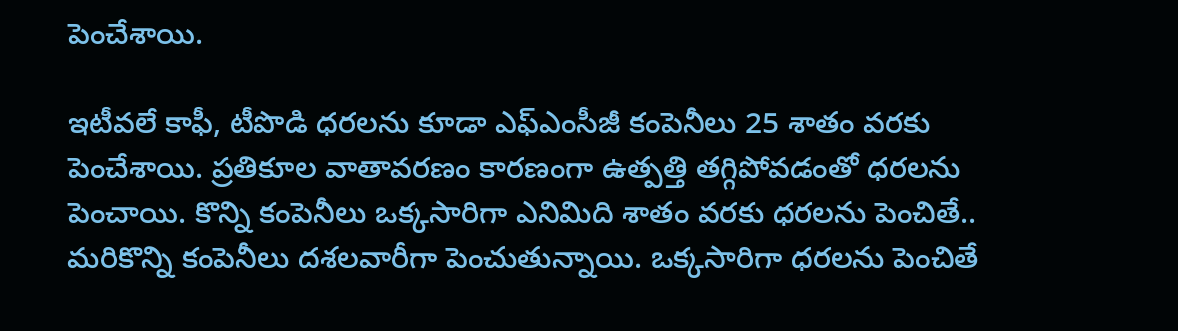పెంచేశాయి.

ఇటీవలే కాఫీ, టీపొడి ధరలను కూడా ఎఫ్ఎంసీజీ కంపెనీలు 25 శాతం వరకు పెంచేశాయి. ప్రతికూల వాతావరణం కారణంగా ఉత్పత్తి తగ్గిపోవడంతో ధరలను పెంచాయి. కొన్ని కంపెనీలు ఒక్కసారిగా ఎనిమిది శాతం వరకు ధరలను పెంచితే.. మరికొన్ని కంపెనీలు దశలవారీగా పెంచుతున్నాయి. ఒక్కసారిగా ధరలను పెంచితే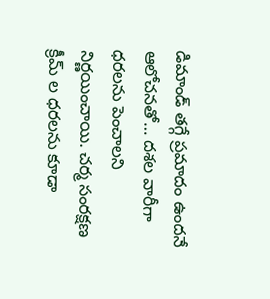డిమాండ్ తగ్గే ప్రమాదం ఉందనే ఆలోచనతో… దశల వారీగా ధరలను పెంచాలని నిర్ణయించాయి. చర్మ సంరక్షణ క్రీమ్ ల ధరలను కూడా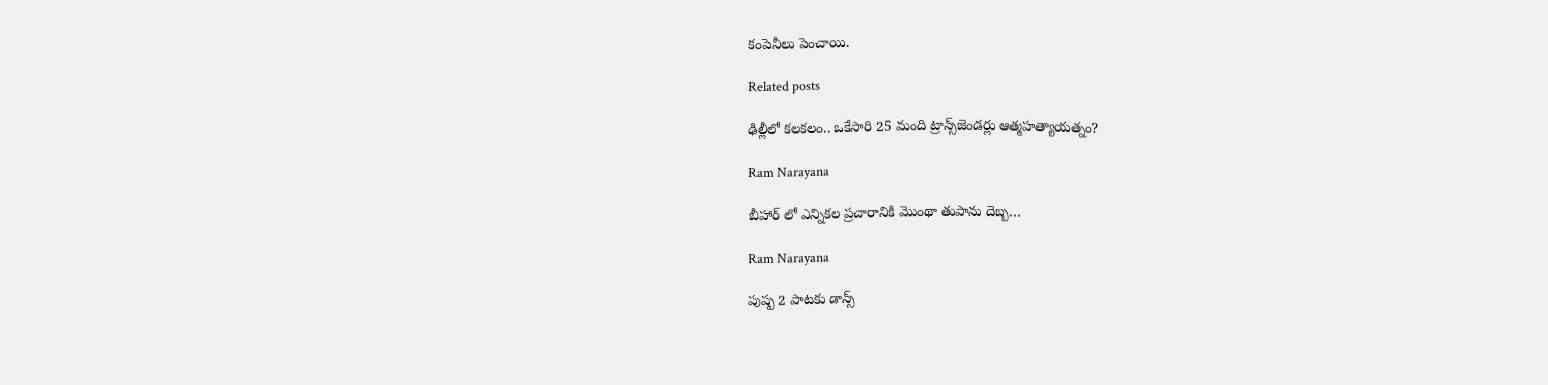కంపెనీలు పెంచాయి.

Related posts

ఢిల్లీలో కలకలం.. ఒకేసారి 25 మంది ట్రాన్స్‌జెండర్లు ఆత్మహత్యాయత్నం?

Ram Narayana

బీహార్ లో ఎన్నికల ప్రచారానికి మొంథా తుపాను దెబ్బ…

Ram Narayana

పుష్ప 2 పాటకు డాన్స్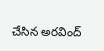చేసిన అరవింద్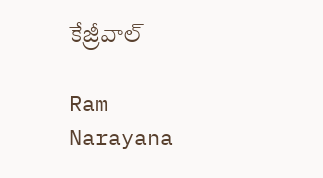కేజ్రీవాల్

Ram Narayana